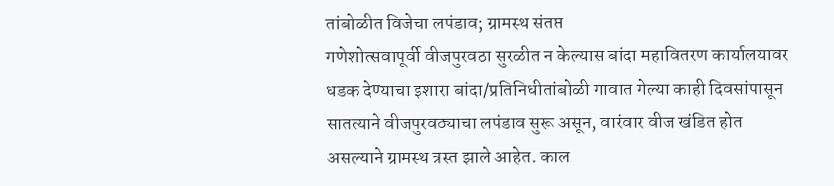तांबोळीत विजेचा लपंडाव; ग्रामस्थ संतप्त
गणेशोत्सवापूर्वी वीजपुरवठा सुरळीत न केल्यास बांदा महावितरण कार्यालयावर धडक देण्याचा इशारा बांदा/प्रतिनिधीतांबोळी गावात गेल्या काही दिवसांपासून सातत्याने वीजपुरवठ्याचा लपंडाव सुरू असून, वारंवार वीज खंडित होत असल्याने ग्रामस्थ त्रस्त झाले आहेत. काल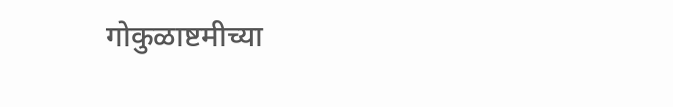गोकुळाष्टमीच्या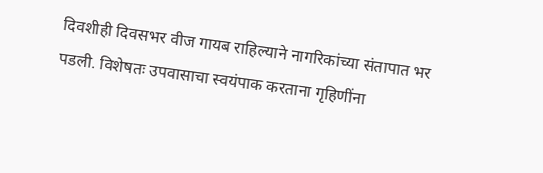दिवशीही दिवसभर वीज गायब राहिल्याने नागरिकांच्या संतापात भर पडली. विशेषतः उपवासाचा स्वयंपाक करताना गृहिणींना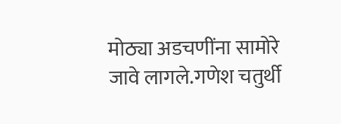मोठ्या अडचणींना सामोरे जावे लागले.गणेश चतुर्थी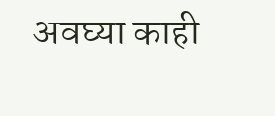अवघ्या काही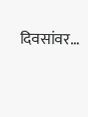दिवसांवर…